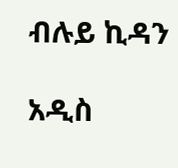ብሉይ ኪዳን

አዲስ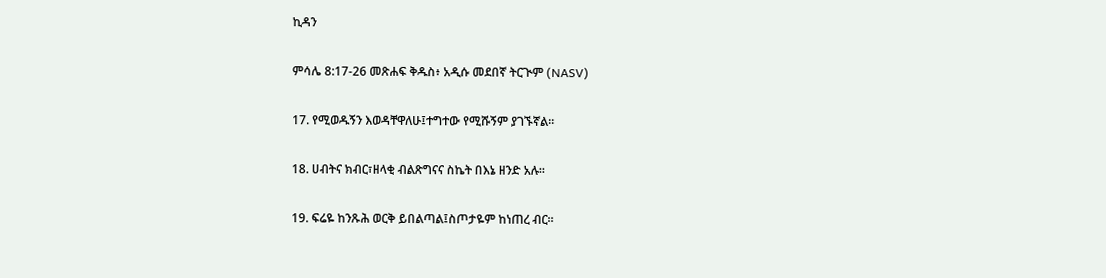ኪዳን

ምሳሌ 8:17-26 መጽሐፍ ቅዱስ፥ አዲሱ መደበኛ ትርጒም (NASV)

17. የሚወዱኝን እወዳቸዋለሁ፤ተግተው የሚሹኝም ያገኙኛል።

18. ሀብትና ክብር፣ዘላቂ ብልጽግናና ስኬት በእኔ ዘንድ አሉ።

19. ፍሬዬ ከንጹሕ ወርቅ ይበልጣል፤ስጦታዬም ከነጠረ ብር።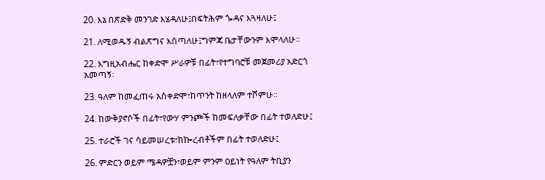20. እኔ በጽድቅ መንገድ እሄዳለሁ፤በፍትሕም ጐዳና እጓዛለሁ፤

21. ለሚወዱኝ ብልጽግና እሰጣለሁ፤ግምጃ ቤታቸውንም እሞላለሁ።

22. እግዚአብሔር ከቀድሞ ሥራዎቹ በፊት፣የተግባሮቹ መጀመሪያ አድርጎ አመጣኝ፡

23. ዓለም ከመፈጠሩ አስቀድሞ፣ከጥንት ከዘላለም ተሾምሁ።

24. ከውቅያኖሶች በፊት፣የውሃ ምንጮች ከመፍለቃቸው በፊት ተወለድሁ፤

25. ተራሮች ገና ሳይመሠረቱ፣ከኰረብቶችም በፊት ተወለድሁ፤

26. ምድርን ወይም ሜዳዎቿን፣ወይም ምንም ዐይነት የዓለም ትቢያን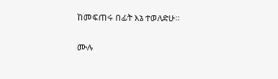ከመፍጠሩ በፊት እኔ ተወለድሁ።

ሙሉ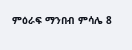ምዕራፍ ማንበብ ምሳሌ 8